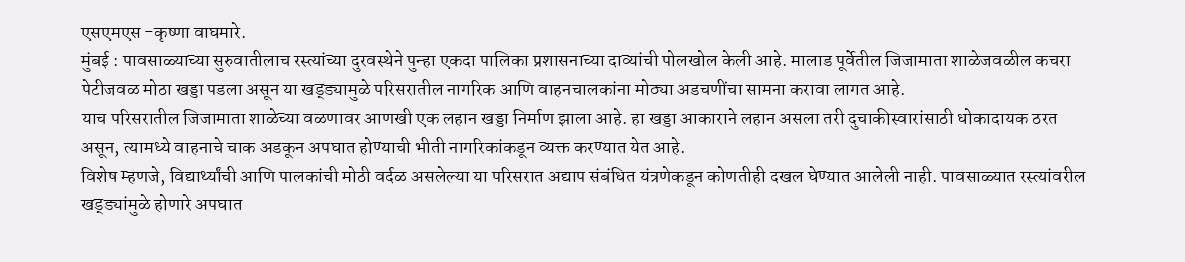एसएमएस -कृष्णा वाघमारे.
मुंबई : पावसाळ्याच्या सुरुवातीलाच रस्त्यांच्या दुरवस्थेने पुन्हा एकदा पालिका प्रशासनाच्या दाव्यांची पोलखोल केली आहे. मालाड पूर्वेतील जिजामाता शाळेजवळील कचरा पेटीजवळ मोठा खड्डा पडला असून या खड्ड्यामुळे परिसरातील नागरिक आणि वाहनचालकांना मोठ्या अडचणींचा सामना करावा लागत आहे.
याच परिसरातील जिजामाता शाळेच्या वळणावर आणखी एक लहान खड्डा निर्माण झाला आहे. हा खड्डा आकाराने लहान असला तरी दुचाकीस्वारांसाठी धोकादायक ठरत असून, त्यामध्ये वाहनाचे चाक अडकून अपघात होण्याची भीती नागरिकांकडून व्यक्त करण्यात येत आहे.
विशेष म्हणजे, विद्यार्थ्यांची आणि पालकांची मोठी वर्दळ असलेल्या या परिसरात अद्याप संबंधित यंत्रणेकडून कोणतीही दखल घेण्यात आलेली नाही. पावसाळ्यात रस्त्यांवरील खड्ड्यांमुळे होणारे अपघात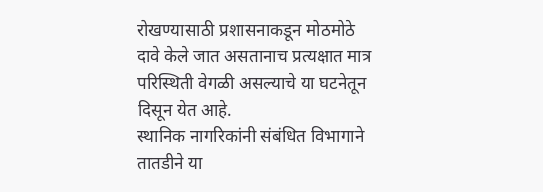रोखण्यासाठी प्रशासनाकडून मोठमोठे दावे केले जात असतानाच प्रत्यक्षात मात्र परिस्थिती वेगळी असल्याचे या घटनेतून दिसून येत आहे.
स्थानिक नागरिकांनी संबंधित विभागाने तातडीने या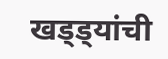खड्ड्यांची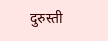दुरुस्ती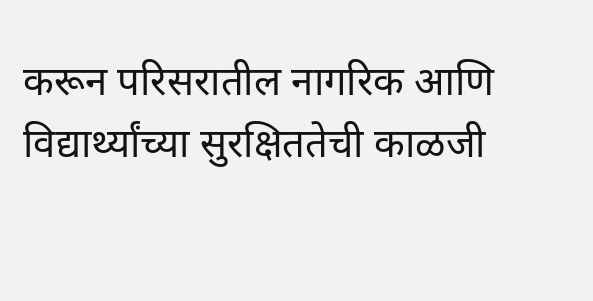करून परिसरातील नागरिक आणि विद्यार्थ्यांच्या सुरक्षिततेची काळजी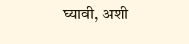घ्यावी, अशी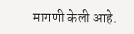मागणी केली आहे.